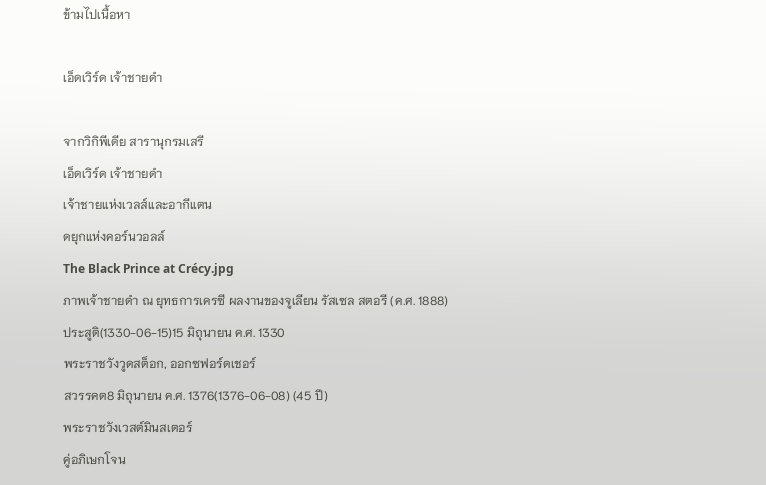ข้ามไปเนื้อหา

เอ็ดเวิร์ด เจ้าชายดำ

จากวิกิพีเดีย สารานุกรมเสรี
เอ็ดเวิร์ด เจ้าชายดำ
เจ้าชายแห่งเวลส์และอากีแตน
ดยุกแห่งคอร์นวอลล์
The Black Prince at Crécy.jpg
ภาพเจ้าชายดำ ณ ยุทธการเครซี ผลงานของจูเลียน รัสเซล สตอรี (ค.ศ. 1888)
ประสูติ(1330-06-15)15 มิถุนายน ค.ศ. 1330
พระราชวังวูดสต็อก, ออกซฟอร์ดเชอร์
สวรรคต8 มิถุนายน ค.ศ. 1376(1376-06-08) (45 ปี)
พระราชวังเวสต์มินสเตอร์
คู่อภิเษกโจน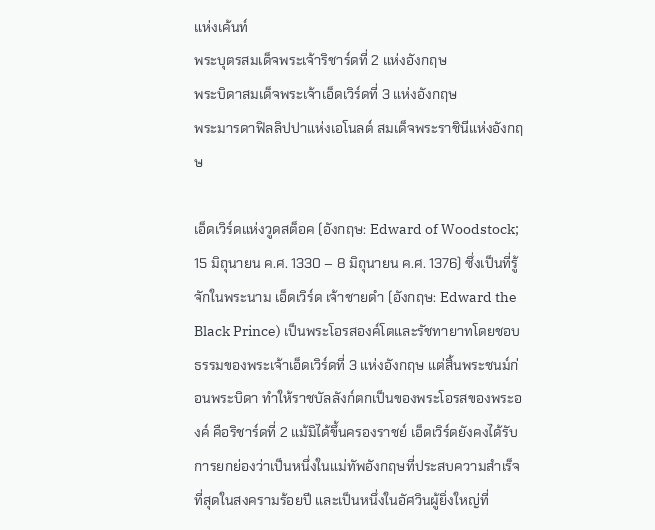แห่งเค้นท์
พระบุตรสมเด็จพระเจ้าริชาร์ดที่ 2 แห่งอังกฤษ
พระบิดาสมเด็จพระเจ้าเอ็ดเวิร์ดที่ 3 แห่งอังกฤษ
พระมารดาฟิลลิปปาแห่งเอโนลต์ สมเด็จพระราชินีแห่งอังกฤษ

เอ็ดเวิร์ดแห่งวูดสต็อค (อังกฤษ: Edward of Woodstock; 15 มิถุนายน ค.ศ. 1330 – 8 มิถุนายน ค.ศ. 1376) ซึ่งเป็นที่รู้จักในพระนาม เอ็ดเวิร์ด เจ้าชายดำ (อังกฤษ: Edward the Black Prince) เป็นพระโอรสองค์โตและรัชทายาทโดยชอบธรรมของพระเจ้าเอ็ดเวิร์ดที่ 3 แห่งอังกฤษ แต่สิ้นพระชนม์ก่อนพระบิดา ทำให้ราชบัลลังก์ตกเป็นของพระโอรสของพระองค์ คือริชาร์ดที่ 2 แม้มิได้ขึ้นครองราชย์ เอ็ดเวิร์ดยังคงได้รับการยกย่องว่าเป็นหนึ่งในแม่ทัพอังกฤษที่ประสบความสำเร็จที่สุดในสงครามร้อยปี และเป็นหนึ่งในอัศวินผู้ยิ่งใหญ่ที่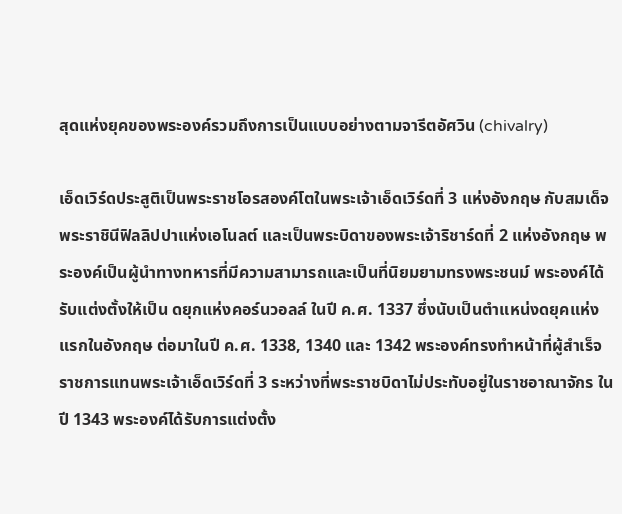สุดแห่งยุคของพระองค์รวมถึงการเป็นแบบอย่างตามจารีตอัศวิน (chivalry)

เอ็ดเวิร์ดประสูติเป็นพระราชโอรสองค์โตในพระเจ้าเอ็ดเวิร์ดที่ 3 แห่งอังกฤษ กับสมเด็จพระราชินีฟิลลิปปาแห่งเอโนลต์ และเป็นพระบิดาของพระเจ้าริชาร์ดที่ 2 แห่งอังกฤษ พระองค์เป็นผู้นำทางทหารที่มีความสามารถและเป็นที่นิยมยามทรงพระชนม์ พระองค์ได้รับแต่งตั้งให้เป็น ดยุกแห่งคอร์นวอลล์ ในปี ค.ศ. 1337 ซึ่งนับเป็นตำแหน่งดยุคแห่งแรกในอังกฤษ ต่อมาในปี ค.ศ. 1338, 1340 และ 1342 พระองค์ทรงทำหน้าที่ผู้สำเร็จราชการแทนพระเจ้าเอ็ดเวิร์ดที่ 3 ระหว่างที่พระราชบิดาไม่ประทับอยู่ในราชอาณาจักร ในปี 1343 พระองค์ได้รับการแต่งตั้ง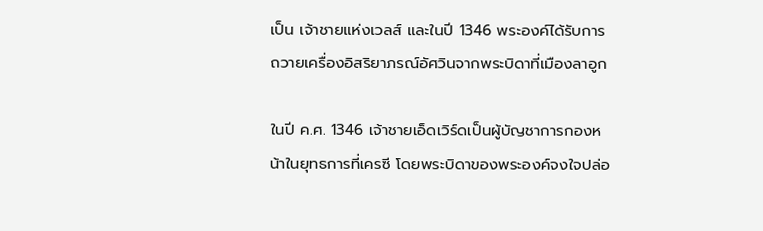เป็น เจ้าชายแห่งเวลส์ และในปี 1346 พระองค์ได้รับการถวายเครื่องอิสริยาภรณ์อัศวินจากพระบิดาที่เมืองลาอูก

ในปี ค.ศ. 1346 เจ้าชายเอ็ดเวิร์ดเป็นผู้บัญชาการกองหน้าในยุทธการที่เครซี โดยพระบิดาของพระองค์จงใจปล่อ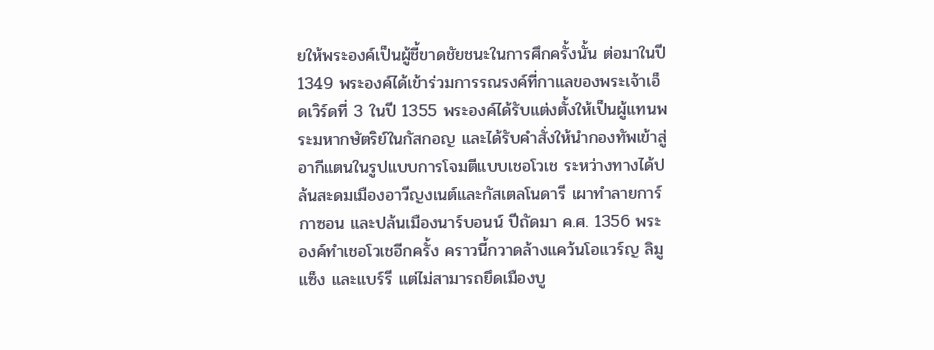ยให้พระองค์เป็นผู้ชี้ขาดชัยชนะในการศึกครั้งนั้น ต่อมาในปี 1349 พระองค์ได้เข้าร่วมการรณรงค์ที่กาแลของพระเจ้าเอ็ดเวิร์ดที่ 3 ในปี 1355 พระองค์ได้รับแต่งตั้งให้เป็นผู้แทนพระมหากษัตริย์ในกัสกอญ และได้รับคำสั่งให้นำกองทัพเข้าสู่อากีแตนในรูปแบบการโจมตีแบบเชอโวเช ระหว่างทางได้ปล้นสะดมเมืองอาวีญงเนต์และกัสเตลโนดารี เผาทำลายการ์กาซอน และปล้นเมืองนาร์บอนน์ ปีถัดมา ค.ศ. 1356 พระองค์ทำเชอโวเชอีกครั้ง คราวนี้กวาดล้างแคว้นโอแวร์ญ ลิมูแซ็ง และแบร์รี แต่ไม่สามารถยึดเมืองบู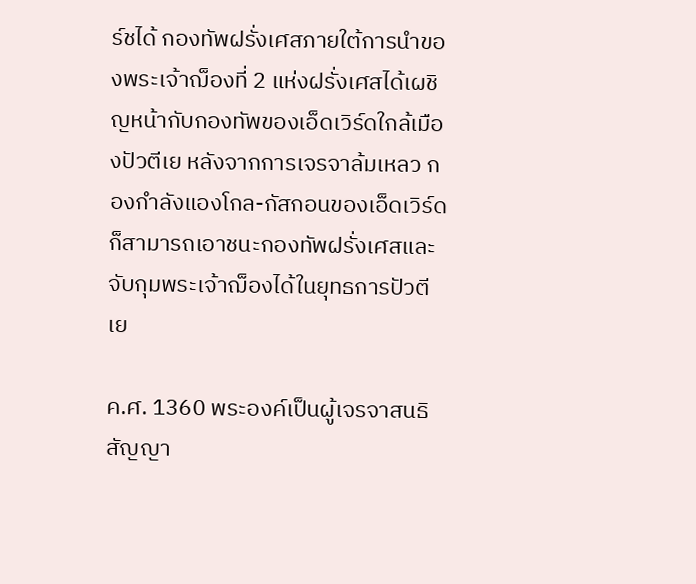ร์ชได้ กองทัพฝรั่งเศสภายใต้การนำของพระเจ้าฌ็องที่ 2 แห่งฝรั่งเศสได้เผชิญหน้ากับกองทัพของเอ็ดเวิร์ดใกล้เมืองปัวตีเย หลังจากการเจรจาล้มเหลว กองกำลังแองโกล-กัสกอนของเอ็ดเวิร์ดก็สามารถเอาชนะกองทัพฝรั่งเศสและจับกุมพระเจ้าฌ็องได้ในยุทธการปัวตีเย

ค.ศ. 1360 พระองค์เป็นผู้เจรจาสนธิสัญญา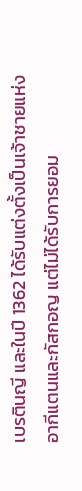เบรตินญี และในปี 1362 ได้รับแต่งตั้งเป็นเจ้าชายแห่งอากีแตนและกัสกอญ แต่ไม่ได้รับการยอม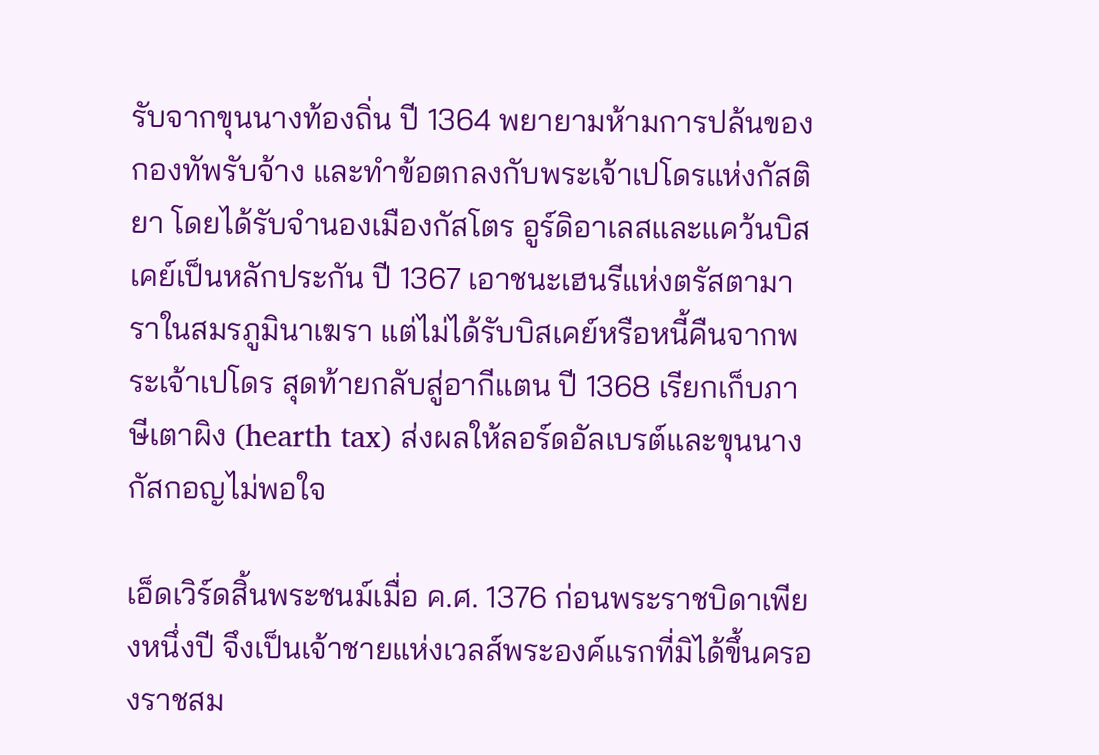รับจากขุนนางท้องถิ่น ปี 1364 พยายามห้ามการปล้นของกองทัพรับจ้าง และทำข้อตกลงกับพระเจ้าเปโดรแห่งกัสติยา โดยได้รับจำนองเมืองกัสโตร อูร์ดิอาเลสและแคว้นบิสเคย์เป็นหลักประกัน ปี 1367 เอาชนะเฮนรีแห่งตรัสตามาราในสมรภูมินาเฆรา แต่ไม่ได้รับบิสเคย์หรือหนี้คืนจากพระเจ้าเปโดร สุดท้ายกลับสู่อากีแตน ปี 1368 เรียกเก็บภาษีเตาผิง (hearth tax) ส่งผลให้ลอร์ดอัลเบรต์และขุนนางกัสกอญไม่พอใจ

เอ็ดเวิร์ดสิ้นพระชนม์เมื่อ ค.ศ. 1376 ก่อนพระราชบิดาเพียงหนึ่งปี จึงเป็นเจ้าชายแห่งเวลส์พระองค์แรกที่มิได้ขึ้นครองราชสม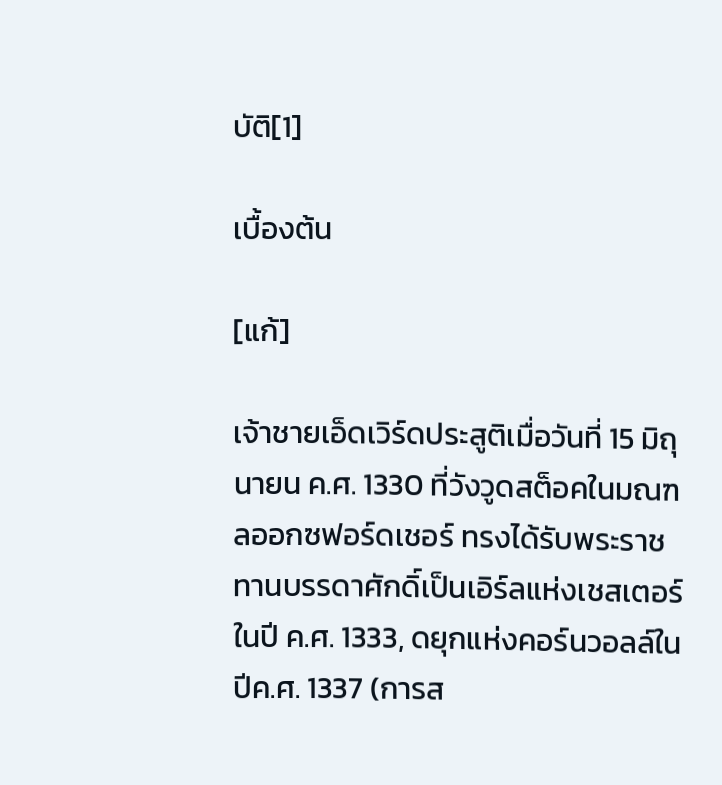บัติ[1]

เบื้องต้น

[แก้]

เจ้าชายเอ็ดเวิร์ดประสูติเมื่อวันที่ 15 มิถุนายน ค.ศ. 1330 ที่วังวูดสต็อคในมณฑลออกซฟอร์ดเชอร์ ทรงได้รับพระราชทานบรรดาศักดิ์เป็นเอิร์ลแห่งเชสเตอร์ ในปี ค.ศ. 1333, ดยุกแห่งคอร์นวอลล์ในปีค.ศ. 1337 (การส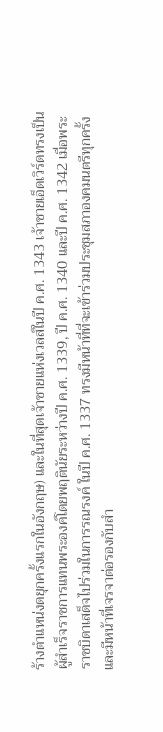ร้างตำแหน่งดยุกครั้งแรกในอังกฤษ) และในที่สุดเจ้าชายแห่งเวลส์ในปี ค.ศ. 1343 เจ้าชายเอ็ดเวิร์ดทรงเป็นผู้สำเร็จราชการแทนพระองค์โดยพฤตินัยระหว่างปี ค.ศ. 1339, ปี ค.ศ. 1340 และปี ค.ศ. 1342 เมื่อพระราชบิดาเสด็จไปร่วมในการรณรงค์ ในปี ค.ศ. 1337 ทรงมีหน้าที่ที่จะเข้าร่วมประชุมสภาองคมนตรีทุกครั้งและมีหน้าที่เจรจาต่อรองกับสำ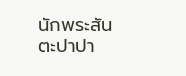นักพระสันตะปาปา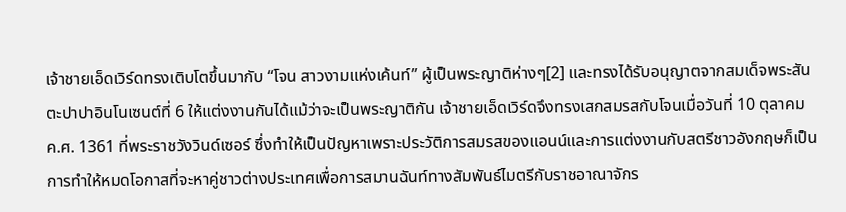เจ้าชายเอ็ดเวิร์ดทรงเติบโตขึ้นมากับ “โจน สาวงามแห่งเค้นท์” ผู้เป็นพระญาติห่างๆ[2] และทรงได้รับอนุญาตจากสมเด็จพระสันตะปาปาอินโนเซนต์ที่ 6 ให้แต่งงานกันได้แม้ว่าจะเป็นพระญาติกัน เจ้าชายเอ็ดเวิร์ดจึงทรงเสกสมรสกับโจนเมื่อวันที่ 10 ตุลาคม ค.ศ. 1361 ที่พระราชวังวินด์เซอร์ ซึ่งทำให้เป็นปัญหาเพราะประวัติการสมรสของแอนน์และการแต่งงานกับสตรีชาวอังกฤษก็เป็นการทำให้หมดโอกาสที่จะหาคู่ชาวต่างประเทศเพื่อการสมานฉันท์ทางสัมพันธ์ไมตรีกับราชอาณาจักร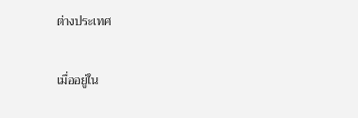ต่างประเทศ

เมื่ออยู่ใน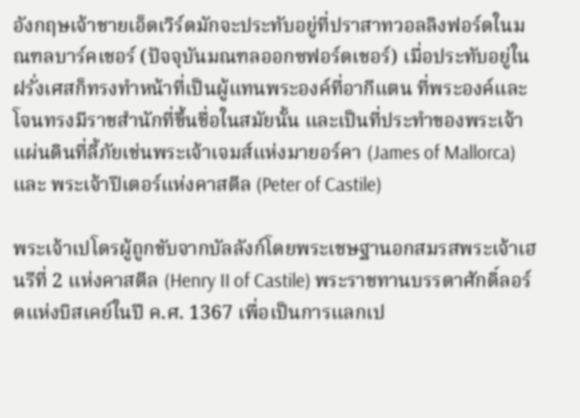อังกฤษเจ้าชายเอ็ดเวิร์ดมักจะประทับอยู่ที่ปราสาทวอลลิงฟอร์ดในมณฑลบาร์คเชอร์ (ปัจจุบันมณฑลออกซฟอร์ดเชอร์) เมื่อประทับอยู่ในฝรั่งเศสก็ทรงทำหน้าที่เป็นผู้แทนพระองค์ที่อากีแตน ที่พระองค์และโจนทรงมีราชสำนักที่ขึ้นชื่อในสมัยนั้น และเป็นที่ประทำของพระเจ้าแผ่นดินที่ลี้ภัยเช่นพระเจ้าเจมส์แห่งมายอร์คา (James of Mallorca) และ พระเจ้าปีเตอร์แห่งคาสตีล (Peter of Castile)

พระเจ้าเปโดรผู้ถูกขับจากบัลลังก์โดยพระเชษฐานอกสมรสพระเจ้าเฮนรีที่ 2 แห่งคาสตีล (Henry II of Castile) พระราชทานบรรดาศักดิ์ลอร์ดแห่งบิสเคย์ในปี ค.ศ. 1367 เพื่อเป็นการแลกเป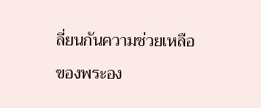ลี่ยนกันความช่วยเหลือของพระอง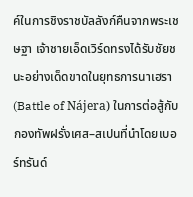ค์ในการชิงราชบัลลังก์คืนจากพระเชษฐา เจ้าชายเอ็ดเวิร์ดทรงได้รับชัยชนะอย่างเด็ดขาดในยุทธการนาเฮรา (Battle of Nájera) ในการต่อสู้กับกองทัพฝรั่งเศส–สเปนที่นำโดยเบอร์ทรันด์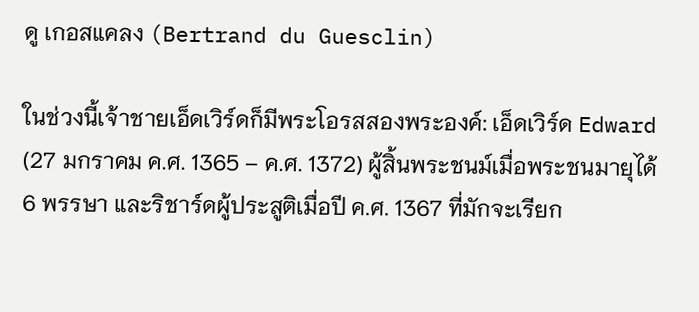ดู เกอสแคลง (Bertrand du Guesclin)

ในช่วงนี้เจ้าชายเอ็ดเวิร์ดก็มีพระโอรสสองพระองค์: เอ็ดเวิร์ด Edward (27 มกราคม ค.ศ. 1365 – ค.ศ. 1372) ผู้สิ้นพระชนม์เมื่อพระชนมายุได้ 6 พรรษา และริชาร์ดผู้ประสูติเมื่อปี ค.ศ. 1367 ที่มักจะเรียก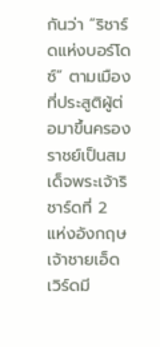กันว่า “ริชาร์ดแห่งบอร์โดซ์” ตามเมืองที่ประสูติผู้ต่อมาขึ้นครองราชย์เป็นสมเด็จพระเจ้าริชาร์ดที่ 2 แห่งอังกฤษ เจ้าชายเอ็ดเวิร์ดมี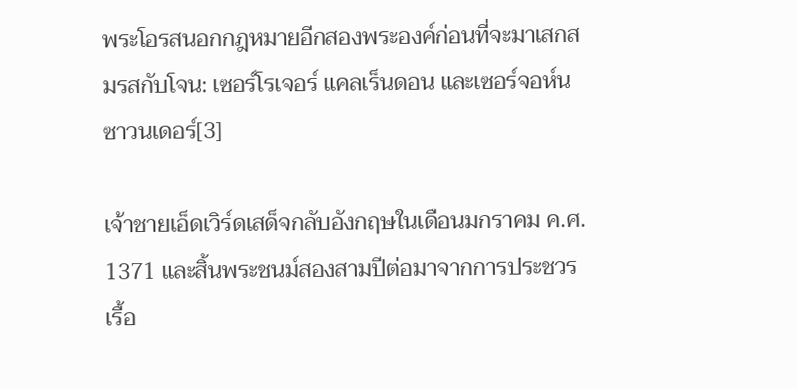พระโอรสนอกกฎหมายอีกสองพระองค์ก่อนที่จะมาเสกสมรสกับโจน: เซอร์โรเจอร์ แคลเร็นดอน และเซอร์จอห์น ซาวนเดอร์[3]

เจ้าชายเอ็ดเวิร์ดเสด็จกลับอังกฤษในเดือนมกราคม ค.ศ. 1371 และสิ้นพระชนม์สองสามปีต่อมาจากการประชวรเรื้อ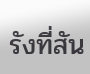รังที่สัน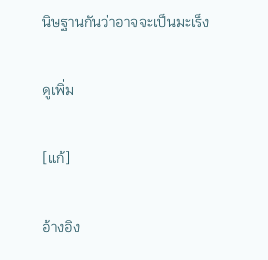นิษฐานกันว่าอาจจะเป็นมะเร็ง

ดูเพิ่ม

[แก้]

อ้างอิง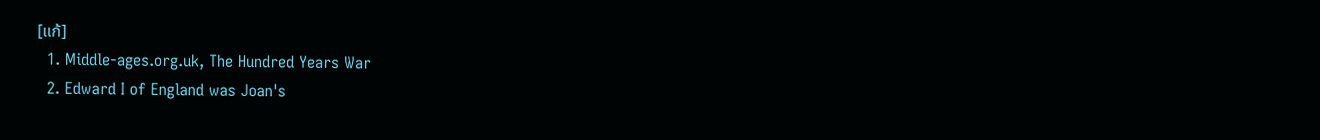[แก้]
  1. Middle-ages.org.uk, The Hundred Years War
  2. Edward I of England was Joan's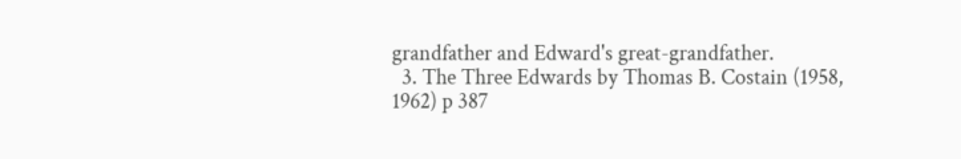grandfather and Edward's great-grandfather.
  3. The Three Edwards by Thomas B. Costain (1958, 1962) p 387